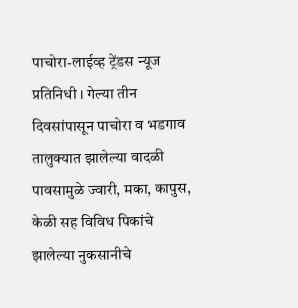पाचोरा-लाईव्ह ट्रेंडस न्यूज प्रतिनिधी । गेल्या तीन दिवसांपासून पाचोरा व भडगाव तालुक्यात झालेल्या वादळी पावसामुळे ज्वारी, मका, कापुस, केळी सह विविध पिकांचे झालेल्या नुकसानीचे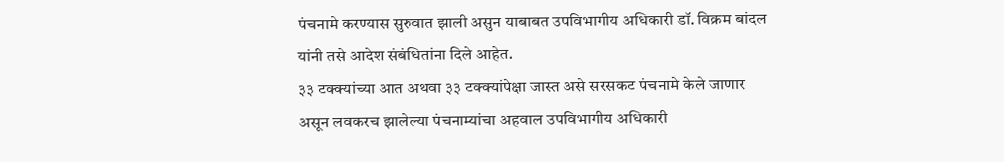पंचनामे करण्यास सुरुवात झाली असुन याबाबत उपविभागीय अधिकारी डॉ. विक्रम बांदल यांनी तसे आदेश संबंधितांना दिले आहेत.
३३ टक्क्यांच्या आत अथवा ३३ टक्क्यांपेक्षा जास्त असे सरसकट पंचनामे केले जाणार असून लवकरच झालेल्या पंचनाम्यांचा अहवाल उपविभागीय अधिकारी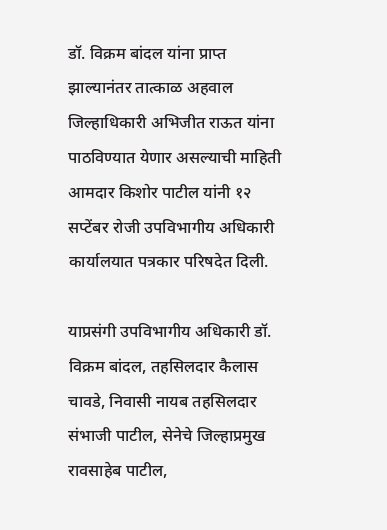डॉ. विक्रम बांदल यांना प्राप्त झाल्यानंतर तात्काळ अहवाल जिल्हाधिकारी अभिजीत राऊत यांना पाठविण्यात येणार असल्याची माहिती आमदार किशोर पाटील यांनी १२ सप्टेंबर रोजी उपविभागीय अधिकारी कार्यालयात पत्रकार परिषदेत दिली.

याप्रसंगी उपविभागीय अधिकारी डॉ. विक्रम बांदल, तहसिलदार कैलास चावडे, निवासी नायब तहसिलदार संभाजी पाटील, सेनेचे जिल्हाप्रमुख रावसाहेब पाटील,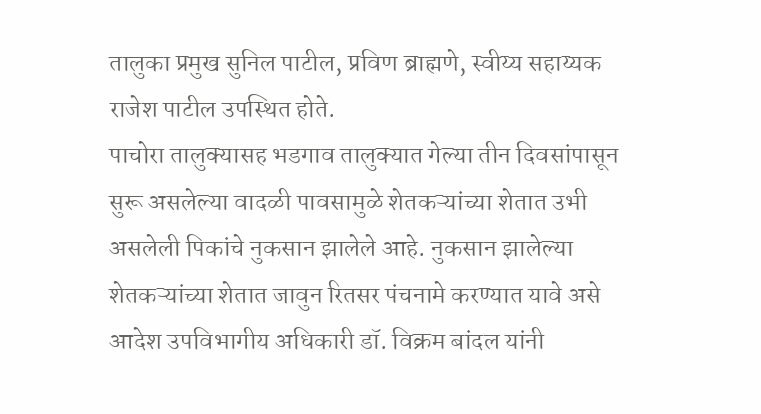तालुका प्रमुख सुनिल पाटील, प्रविण ब्राह्मणे, स्वीय्य सहाय्यक राजेश पाटील उपस्थित होते.
पाचोरा तालुक्यासह भडगाव तालुक्यात गेल्या तीन दिवसांपासून सुरू असलेल्या वादळी पावसामुळे शेतकऱ्यांच्या शेतात उभी असलेली पिकांचे नुकसान झालेले आहे. नुकसान झालेल्या शेतकऱ्यांच्या शेतात जावुन रितसर पंचनामे करण्यात यावे असे आदेश उपविभागीय अधिकारी डॉ. विक्रम बांदल यांनी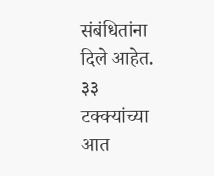संबंधितांना दिले आहेत. ३३ टक्क्यांच्या आत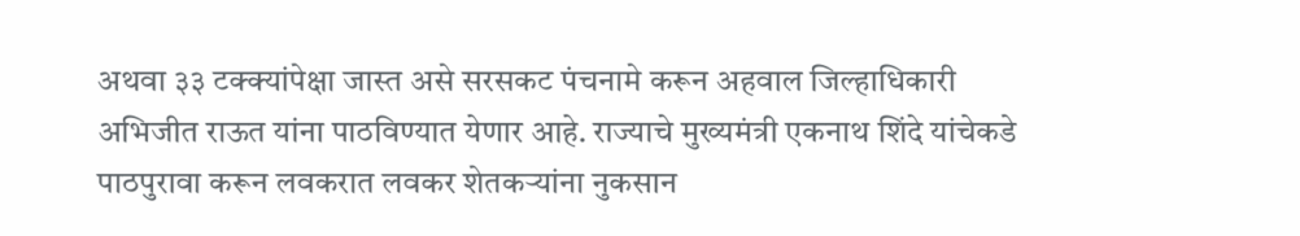अथवा ३३ टक्क्यांपेक्षा जास्त असे सरसकट पंचनामे करून अहवाल जिल्हाधिकारी अभिजीत राऊत यांना पाठविण्यात येणार आहे. राज्याचे मुख्यमंत्री एकनाथ शिंदे यांचेकडे पाठपुरावा करून लवकरात लवकर शेतकऱ्यांना नुकसान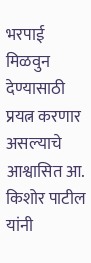भरपाई मिळवुन देण्यासाठी प्रयत्न करणार असल्याचे आश्वासित आ. किशोर पाटील यांनी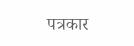पत्रकार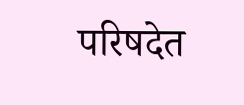परिषदेत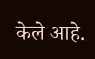केले आहे.